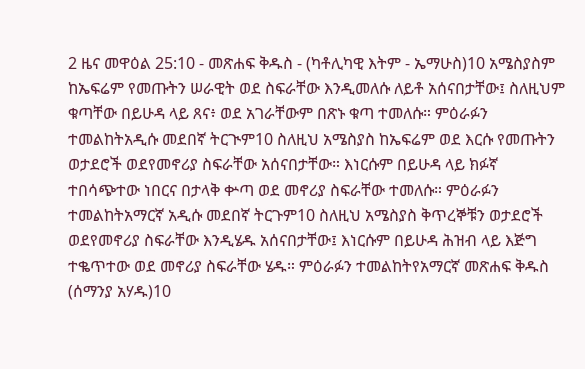2 ዜና መዋዕል 25:10 - መጽሐፍ ቅዱስ - (ካቶሊካዊ እትም - ኤማሁስ)10 አሜስያስም ከኤፍሬም የመጡትን ሠራዊት ወደ ስፍራቸው እንዲመለሱ ለይቶ አሰናበታቸው፤ ስለዚህም ቁጣቸው በይሁዳ ላይ ጸና፥ ወደ አገራቸውም በጽኑ ቁጣ ተመለሱ። ምዕራፉን ተመልከትአዲሱ መደበኛ ትርጒም10 ስለዚህ አሜስያስ ከኤፍሬም ወደ እርሱ የመጡትን ወታደሮች ወደየመኖሪያ ስፍራቸው አሰናበታቸው። እነርሱም በይሁዳ ላይ ክፉኛ ተበሳጭተው ነበርና በታላቅ ቍጣ ወደ መኖሪያ ስፍራቸው ተመለሱ። ምዕራፉን ተመልከትአማርኛ አዲሱ መደበኛ ትርጉም10 ስለዚህ አሜስያስ ቅጥረኞቹን ወታደሮች ወደየመኖሪያ ስፍራቸው እንዲሄዱ አሰናበታቸው፤ እነርሱም በይሁዳ ሕዝብ ላይ እጅግ ተቈጥተው ወደ መኖሪያ ስፍራቸው ሄዱ። ምዕራፉን ተመልከትየአማርኛ መጽሐፍ ቅዱስ (ሰማንያ አሃዱ)10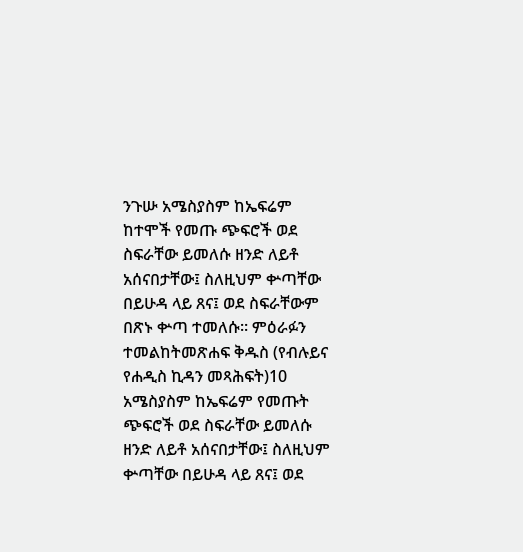ንጉሡ አሜስያስም ከኤፍሬም ከተሞች የመጡ ጭፍሮች ወደ ስፍራቸው ይመለሱ ዘንድ ለይቶ አሰናበታቸው፤ ስለዚህም ቍጣቸው በይሁዳ ላይ ጸና፤ ወደ ስፍራቸውም በጽኑ ቍጣ ተመለሱ። ምዕራፉን ተመልከትመጽሐፍ ቅዱስ (የብሉይና የሐዲስ ኪዳን መጻሕፍት)10 አሜስያስም ከኤፍሬም የመጡት ጭፍሮች ወደ ስፍራቸው ይመለሱ ዘንድ ለይቶ አሰናበታቸው፤ ስለዚህም ቍጣቸው በይሁዳ ላይ ጸና፤ ወደ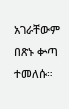አገራቸውም በጽኑ ቍጣ ተመለሱ።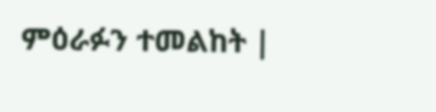ምዕራፉን ተመልከት |